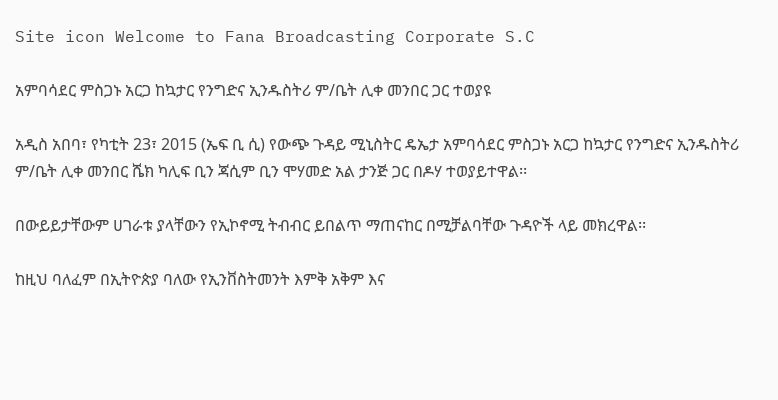Site icon Welcome to Fana Broadcasting Corporate S.C

አምባሳደር ምስጋኑ አርጋ ከኳታር የንግድና ኢንዱስትሪ ም/ቤት ሊቀ መንበር ጋር ተወያዩ

አዲስ አበባ፣ የካቲት 23፣ 2015 (ኤፍ ቢ ሲ) የውጭ ጉዳይ ሚኒስትር ዴኤታ አምባሳደር ምስጋኑ አርጋ ከኳታር የንግድና ኢንዱስትሪ ም/ቤት ሊቀ መንበር ሼክ ካሊፍ ቢን ጃሲም ቢን ሞሃመድ አል ታንጅ ጋር በዶሃ ተወያይተዋል፡፡

በውይይታቸውም ሀገራቱ ያላቸውን የኢኮኖሚ ትብብር ይበልጥ ማጠናከር በሚቻልባቸው ጉዳዮች ላይ መክረዋል፡፡

ከዚህ ባለፈም በኢትዮጵያ ባለው የኢንቨስትመንት እምቅ አቅም እና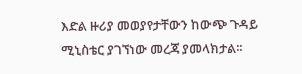እድል ዙሪያ መወያየታቸውን ከውጭ ጉዳይ ሚኒስቴር ያገኘነው መረጃ ያመላክታል፡፡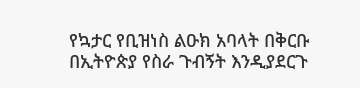የኳታር የቢዝነስ ልዑክ አባላት በቅርቡ በኢትዮጵያ የስራ ጉብኝት እንዲያደርጉ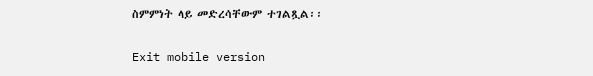ስምምነት ላይ መድረሳቸውም ተገልጿል፡፡

Exit mobile version